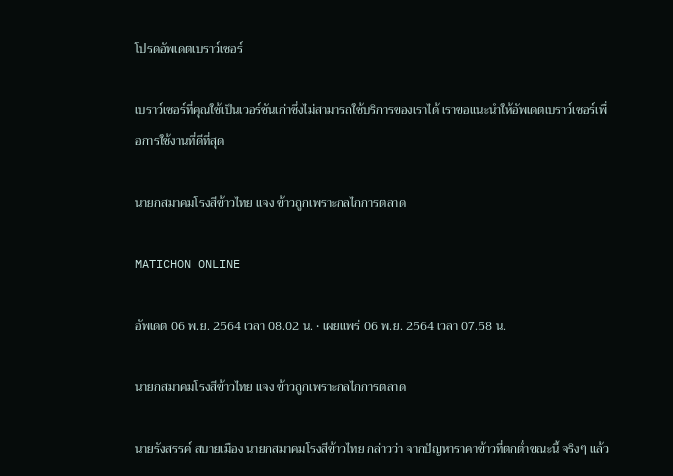โปรดอัพเดตเบราว์เซอร์

เบราว์เซอร์ที่คุณใช้เป็นเวอร์ชันเก่าซึ่งไม่สามารถใช้บริการของเราได้ เราขอแนะนำให้อัพเดตเบราว์เซอร์เพื่อการใช้งานที่ดีที่สุด

นายกสมาคมโรงสีข้าวไทย แจง ข้าวถูกเพราะกลไกการตลาด

MATICHON ONLINE

อัพเดต 06 พ.ย. 2564 เวลา 08.02 น. • เผยแพร่ 06 พ.ย. 2564 เวลา 07.58 น.

นายกสมาคมโรงสีข้าวไทย แจง ข้าวถูกเพราะกลไกการตลาด

นายรังสรรค์ สบายเมือง นายกสมาคมโรงสีข้าวไทย กล่าวว่า จากปัญหาราคาข้าวที่ตกต่ำขณะนี้ จริงๆ แล้ว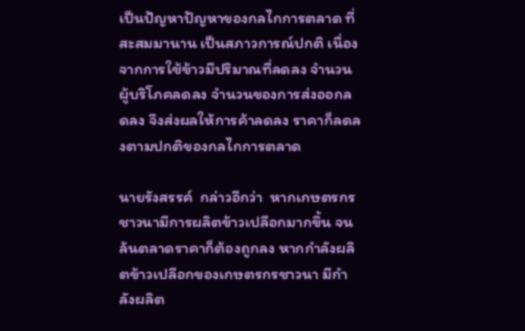เป็นปัญหาปัญหาของกลไกการตลาด ที่สะสมมานาน เป็นสภาวการณ์ปกติ เนื่องจากการใช้ข้าวมีปริมาณที่ลดลง จำนวนผู้บริโภคลดลง จำนวนของการส่งออกลดลง จึงส่งผลให้การค้าลดลง ราคาก็ลดลงตามปกติของกลไกการตลาด

นายรังสรรค์  กล่าวอีกว่า  หากเกษตรกรชาวนามีการผลิตข้าวเปลือกมากขึ้น จนล้นตลาดราคาก็ต้องถูกลง หากกำลังผลิตข้าวเปลือกของเกษตรกรชาวนา มีกำลังผลิต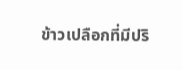ข้าวเปลือกที่มีปริ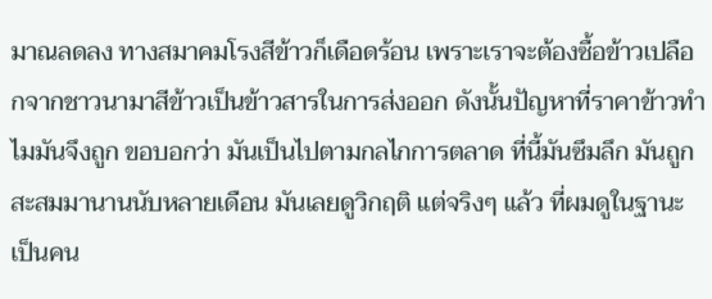มาณลดลง ทางสมาคมโรงสีข้าวก็เดือดร้อน เพราะเราจะต้องซื้อข้าวเปลือกจากชาวนามาสีข้าวเป็นข้าวสารในการส่งออก ดังนั้นปัญหาที่ราคาข้าวทำไมมันจึงถูก ขอบอกว่า มันเป็นไปตามกลไกการตลาด ที่นี้มันซึมลึก มันถูกสะสมมานานนับหลายเดือน มันเลยดูวิกฤติ แต่จริงๆ แล้ว ที่ผมดูในฐานะเป็นคน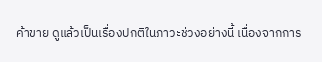ค้าขาย ดูแล้วเป็นเรื่องปกติในภาวะช่วงอย่างนี้ เนื่องจากการ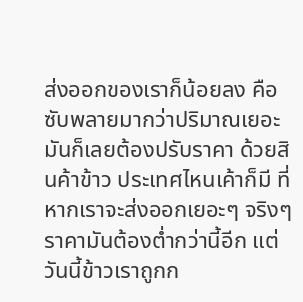ส่งออกของเราก็น้อยลง คือซับพลายมากว่าปริมาณเยอะ มันก็เลยต้องปรับราคา ด้วยสินค้าข้าว ประเทศไหนเค้าก็มี ที่หากเราจะส่งออกเยอะๆ จริงๆ ราคามันต้องต่ำกว่านี้อีก แต่วันนี้ข้าวเราถูกก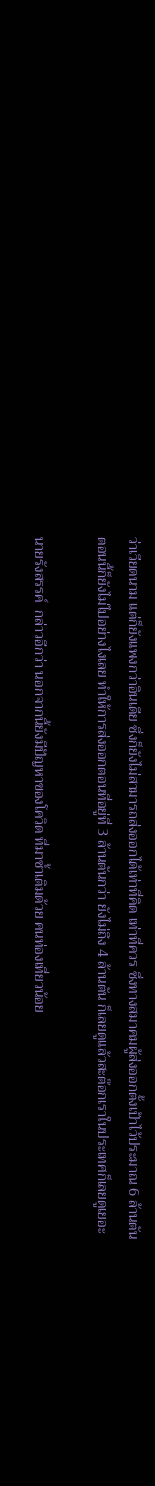ว่าเวียดนาม แต่ก็ยังแพงกว่าอินเดีย ซึ่งก็ยังไม่สามารถส่งออกได้เท่าที่คิด เท่าที่ควร ซึ่งทางสมาคมผู้ส่งออกตั้งเป้าไว้ประมาณ 6 ล้านตัน ตอนนี้ก็ยังไม่ไปอย่างไงเลย ทำให้การส่งออกตอนที่อยู่ที่ 3 ล้านตันกว่า ยังไม่ถึง 4 ล้านตัน ก็เลยดูแล้วสะต๊อกเราในประเทศก็เลยดูเยอะ

นายรังสรรค์  กล่าวอีกว่า นอกจากนี้ยังมีปัญหาของโควิด ที่มาซ้ำเติมด้วย คนท่องเที่ยวน้อย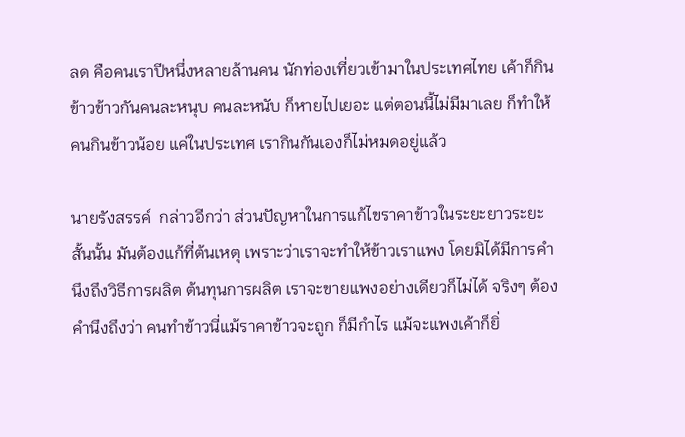ลด คือคนเราปีหนึ่งหลายล้านคน นักท่องเที่ยวเข้ามาในประเทศไทย เค้าก็กินข้าวข้าวกันคนละหนุบ คนละหนับ ก็หายไปเยอะ แต่ตอนนี้ไม่มีมาเลย ก็ทำให้คนกินข้าวน้อย แค่ในประเทศ เรากินกันเองก็ไม่หมดอยู่แล้ว

นายรังสรรค์  กล่าวอีกว่า ส่วนปัญหาในการแก้ไขราคาข้าวในระยะยาวระยะสั้นนั้น มันต้องแก้ที่ต้นเหตุ เพราะว่าเราจะทำให้ข้าวเราแพง โดยมิได้มีการคำนึงถึงวิธีการผลิต ต้นทุนการผลิต เราจะขายแพงอย่างเดียวก็ไม่ได้ จริงๆ ต้องคำนึงถึงว่า คนทำข้าวนี่แม้ราคาข้าวจะถูก ก็มีกำไร แม้จะแพงเค้าก็ยิ่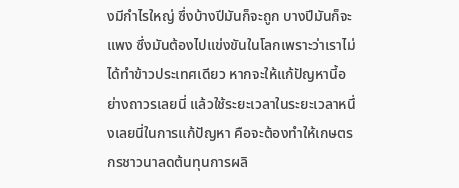งมีกำไรใหญ่ ซึ่งบ้างปีมันก็จะถูก บางปีมันก็จะแพง ซึ่งมันต้องไปแข่งขันในโลกเพราะว่าเราไม่ได้ทำข้าวประเทศเดียว หากจะให้แก้ปัญหานี้อย่างถาวรเลยนี่ แล้วใช้ระยะเวลาในระยะเวลาหนึ่งเลยนี่ในการแก้ปัญหา คือจะต้องทำให้เกษตรกรชาวนาลดต้นทุนการผลิ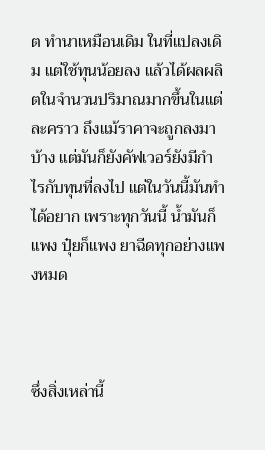ต ทำนาเหมือนเดิม ในที่แปลงเดิม แต่ใช้ทุนน้อยลง แล้วได้ผลผลิตในจำนวนปริมาณมากขึ้นในแต่ละคราว ถึงแม้ราคาจะถูกลงมาบ้าง แต่มันก็ยังคัฟเวอร์ยังมีกำไรกับทุนที่ลงไป แต่ในวันนี้มันทำได้อยาก เพราะทุกวันนี้ น้ำมันก็แพง ปุ๋ยก็แพง ยาฉีดทุกอย่างแพงหมด



ซึ่งสิ่งเหล่านี้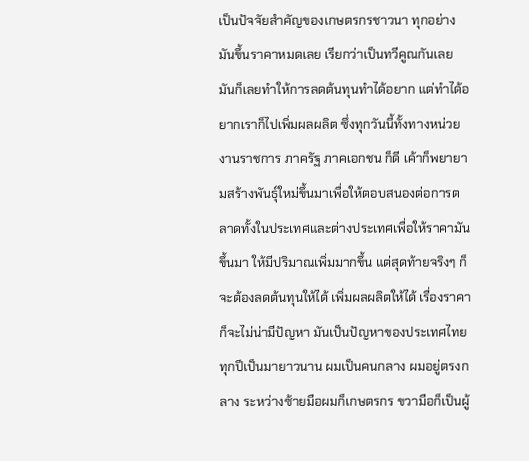เป็นปัจจัยสำคัญของเกษตรกรชาวนา ทุกอย่างมันขึ้นราคาหมดเลย เรียกว่าเป็นทวีคูณกันเลย มันก็เลยทำให้การลดต้นทุนทำได้อยาก แต่ทำได้อยากเราก็ไปเพิ่มผลผลิต ซึ่งทุกวันนี้ทั้งทางหน่วยงานราชการ ภาครัฐ ภาคเอกชน ก็ดี เค้าก็พยายามสร้างพันธุ์ใหม่ขึ้นมาเพื่อให้ตอบสนองต่อการตลาดทั้งในประเทศและต่างประเทศเพื่อให้ราคามันขึ้นมา ให้มีปริมาณเพิ่มมากขึ้น แต่สุดท้ายจริงๆ ก็จะต้องลดต้นทุนให้ได้ เพิ่มผลผลิตให้ได้ เรื่องราคาก็จะไม่น่ามีปัญหา มันเป็นปัญหาของประเทศไทยทุกปีเป็นมายาวนาน ผมเป็นคนกลาง ผมอยู่ตรงกลาง ระหว่างซ้ายมือผมก็เกษตรกร ขวามือก็เป็นผู้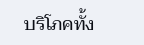บริโภคทั้ง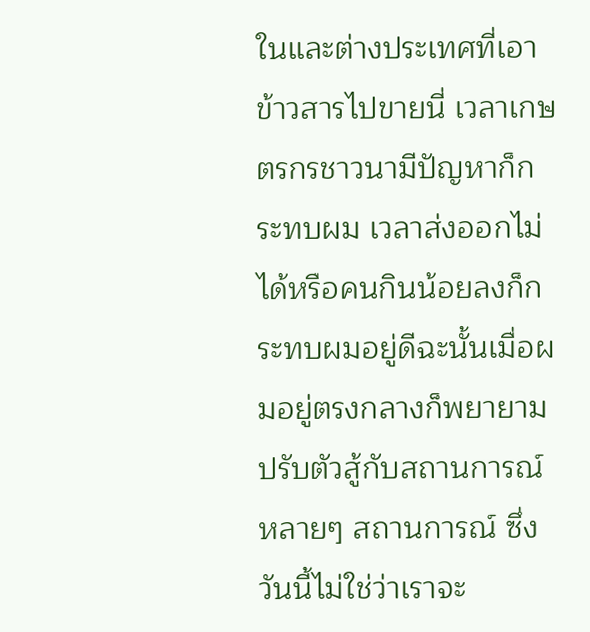ในและต่างประเทศที่เอาข้าวสารไปขายนี่ เวลาเกษตรกรชาวนามีปัญหาก็กระทบผม เวลาส่งออกไม่ได้หรือคนกินน้อยลงก็กระทบผมอยู่ดีฉะนั้นเมื่อผมอยู่ตรงกลางก็พยายามปรับตัวสู้กับสถานการณ์ หลายๆ สถานการณ์ ซึ่งวันนี้ไม่ใช่ว่าเราจะ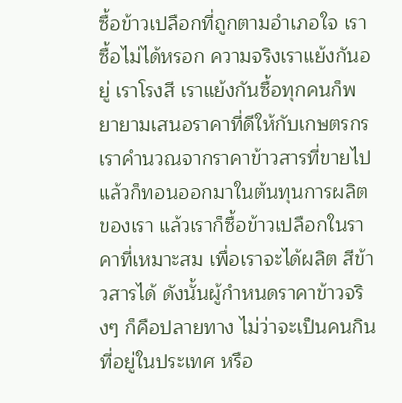ซื้อข้าวเปลือกที่ถูกตามอำเภอใจ เราซื้อไม่ได้หรอก ความจริงเราแย้งกันอยู่ เราโรงสี เราแย้งกันซื้อทุกคนก็พยายามเสนอราคาที่ดีให้กับเกษตรกร เราคำนวณจากราคาข้าวสารที่ขายไป แล้วก็ทอนออกมาในต้นทุนการผลิตของเรา แล้วเราก็ซื้อข้าวเปลือกในราคาที่เหมาะสม เพื่อเราจะได้ผลิต สีข้าวสารได้ ดังนั้นผู้กำหนดราคาข้าวจริงๆ ก็คือปลายทาง ไม่ว่าจะเป็นคนกินที่อยู่ในประเทศ หรือ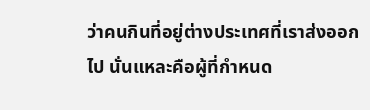ว่าคนกินที่อยู่ต่างประเทศที่เราส่งออกไป นั่นแหละคือผู้ที่กำหนด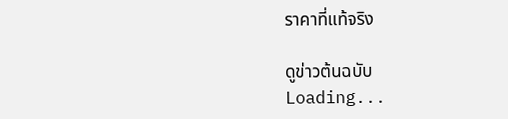ราคาที่แท้จริง

ดูข่าวต้นฉบับ
Loading...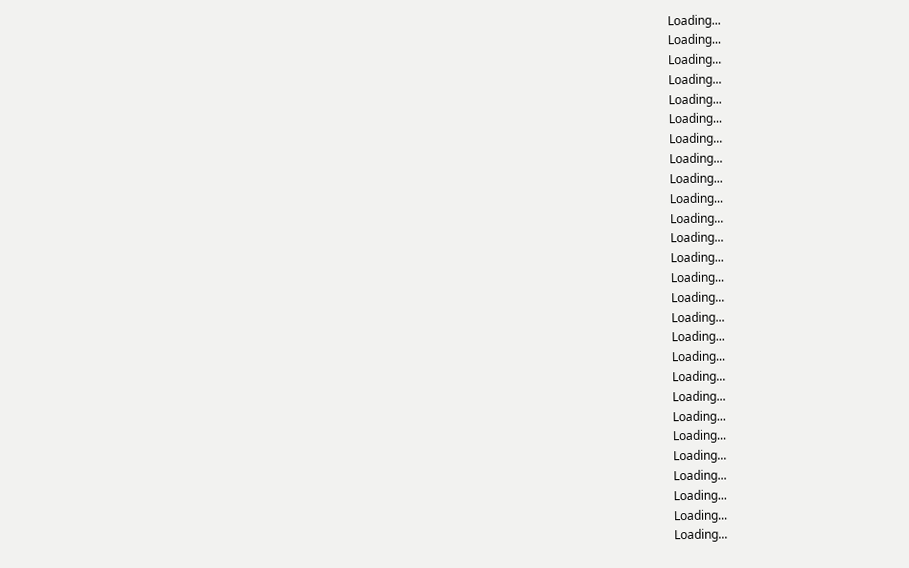Loading...
Loading...
Loading...
Loading...
Loading...
Loading...
Loading...
Loading...
Loading...
Loading...
Loading...
Loading...
Loading...
Loading...
Loading...
Loading...
Loading...
Loading...
Loading...
Loading...
Loading...
Loading...
Loading...
Loading...
Loading...
Loading...
Loading...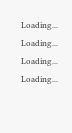Loading...
Loading...
Loading...
Loading...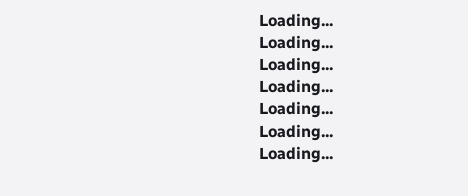Loading...
Loading...
Loading...
Loading...
Loading...
Loading...
Loading...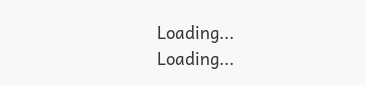Loading...
Loading...